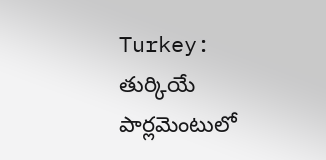Turkey: తుర్కియే పార్లమెంటులో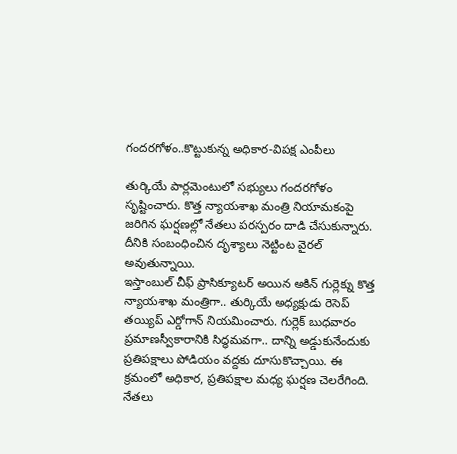గందరగోళం..కొట్టుకున్న అధికార-విపక్ష ఎంపీలు

తుర్కియే పార్లమెంటులో సభ్యులు గందరగోళం సృష్టించారు. కొత్త న్యాయశాఖ మంత్రి నియామకంపై జరిగిన ఘర్షణల్లో నేతలు పరస్పరం దాడి చేసుకున్నారు. దీనికి సంబంధించిన దృశ్యాలు నెట్టింట వైరల్ అవుతున్నాయి.
ఇస్తాంబుల్ చీఫ్ ప్రాసిక్యూటర్ అయిన అకిన్ గుర్లెక్ను కొత్త న్యాయశాఖ మంత్రిగా.. తుర్కియే అధ్యక్షుడు రెసెప్ తయ్యిప్ ఎర్డోగాన్ నియమించారు. గుర్లెక్ బుధవారం ప్రమాణస్వీకారానికి సిద్ధమవగా.. దాన్ని అడ్డుకునేందుకు ప్రతిపక్షాలు పోడియం వద్దకు దూసుకొచ్చాయి. ఈ క్రమంలో అధికార, ప్రతిపక్షాల మధ్య ఘర్షణ చెలరేగింది. నేతలు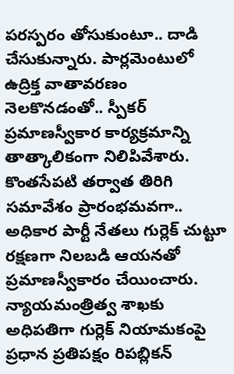పరస్పరం తోసుకుంటూ.. దాడి చేసుకున్నారు. పార్లమెంటులో ఉద్రిక్త వాతావరణం నెలకొనడంతో.. స్పీకర్ ప్రమాణస్వీకార కార్యక్రమాన్ని తాత్కాలికంగా నిలిపివేశారు. కొంతసేపటి తర్వాత తిరిగి సమావేశం ప్రారంభమవగా.. అధికార పార్టీ నేతలు గుర్లెక్ చుట్టూ రక్షణగా నిలబడి ఆయనతో ప్రమాణస్వీకారం చేయించారు.
న్యాయమంత్రిత్వ శాఖకు అధిపతిగా గుర్లెక్ నియామకంపై ప్రధాన ప్రతిపక్షం రిపబ్లికన్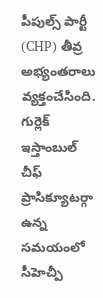పీపుల్స్ పార్టీ (CHP) తీవ్ర అభ్యంతరాలు వ్యక్తంచేసింది. గుర్లెక్ ఇస్తాంబుల్ చీఫ్ ప్రాసిక్యూటర్గా ఉన్న సమయంలో సీహెచ్పీ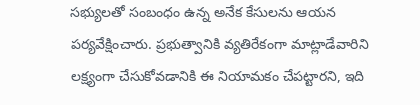సభ్యులతో సంబంధం ఉన్న అనేక కేసులను ఆయన పర్యవేక్షించారు. ప్రభుత్వానికి వ్యతిరేకంగా మాట్లాడేవారిని లక్ష్యంగా చేసుకోవడానికి ఈ నియామకం చేపట్టారని, ఇది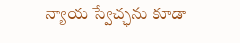న్యాయ స్వేచ్ఛను కూడా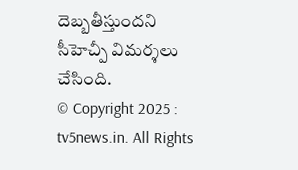దెబ్బతీస్తుందని సీహెచ్పీ విమర్శలు చేసింది.
© Copyright 2025 : tv5news.in. All Rights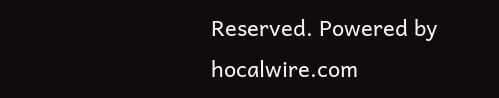Reserved. Powered by hocalwire.com